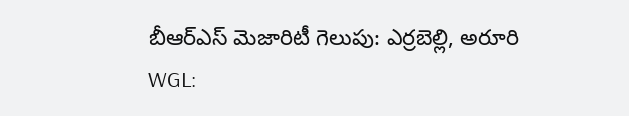బీఆర్ఎస్ మెజారిటీ గెలుపు: ఎర్రబెల్లి, అరూరి
WGL: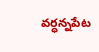వర్ధన్నపేట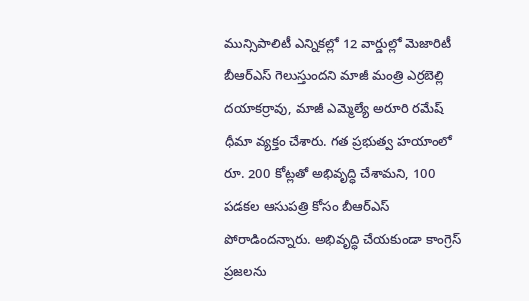మున్సిపాలిటీ ఎన్నికల్లో 12 వార్డుల్లో మెజారిటీ బీఆర్ఎస్ గెలుస్తుందని మాజీ మంత్రి ఎర్రబెల్లి దయాకర్రావు, మాజీ ఎమ్మెల్యే అరూరి రమేష్ ధీమా వ్యక్తం చేశారు. గత ప్రభుత్వ హయాంలో రూ. 200 కోట్లతో అభివృద్ధి చేశామని, 100 పడకల ఆసుపత్రి కోసం బీఆర్ఎస్ పోరాడిందన్నారు. అభివృద్ధి చేయకుండా కాంగ్రెస్ ప్రజలను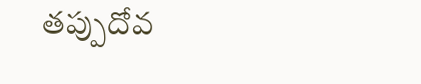తప్పుదోవ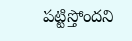పట్టిస్తోందని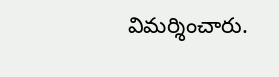విమర్శించారు.